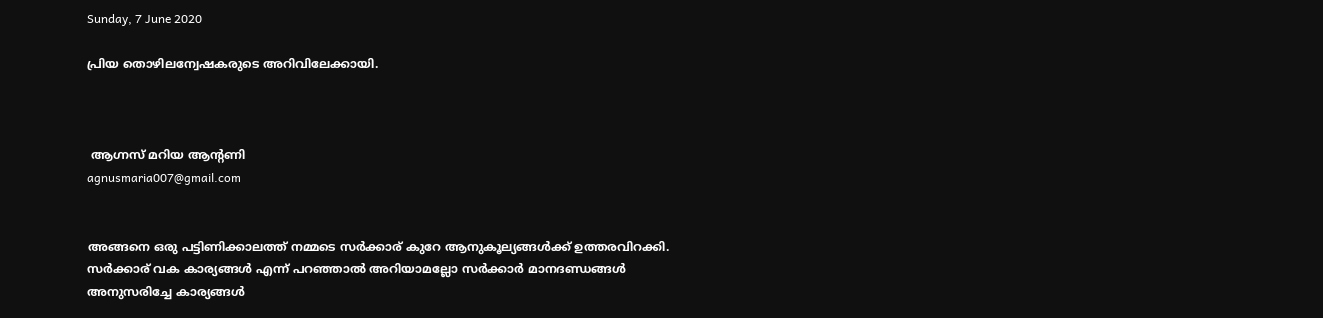Sunday, 7 June 2020

പ്രിയ തൊഴിലന്വേഷകരുടെ അറിവിലേക്കായി.



 ആഗ്നസ് മറിയ ആന്റണി
agnusmaria007@gmail.com


അങ്ങനെ ഒരു പട്ടിണിക്കാലത്ത് നമ്മടെ സർക്കാര് കുറേ ആനുകൂല്യങ്ങൾക്ക് ഉത്തരവിറക്കി. സർക്കാര് വക കാര്യങ്ങൾ എന്ന് പറഞ്ഞാൽ അറിയാമല്ലോ സർക്കാർ മാനദണ്ഡങ്ങൾ അനുസരിച്ചേ കാര്യങ്ങൾ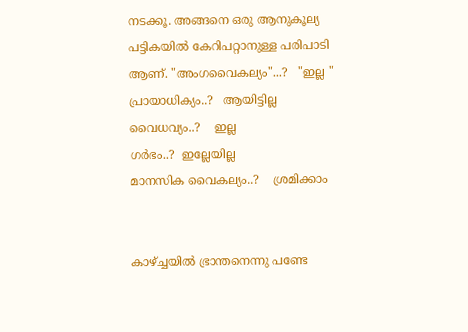നടക്കൂ. അങ്ങനെ ഒരു ആനുകൂല്യ പട്ടികയിൽ കേറിപറ്റാനുള്ള പരിപാടി ആണ്. "അംഗവൈകല്യം"...?   "ഇല്ല "
പ്രായാധിക്യം..?   ആയിട്ടില്ല
വൈധവ്യം..?    ഇല്ല
ഗർഭം..?  ഇല്ലേയില്ല
മാനസിക വൈകല്യം..?    ശ്രമിക്കാം


കാഴ്ച്ചയിൽ ഭ്രാന്തനെന്നു പണ്ടേ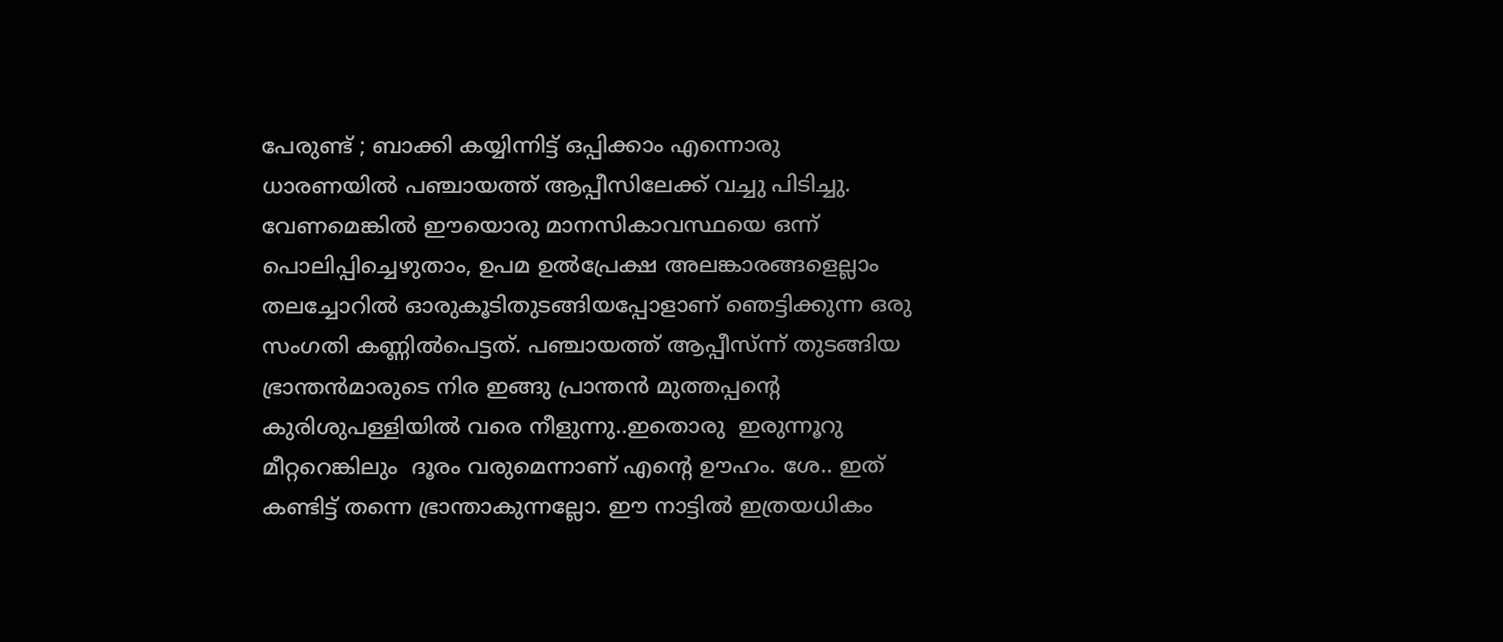പേരുണ്ട് ; ബാക്കി കയ്യിന്നിട്ട് ഒപ്പിക്കാം എന്നൊരു ധാരണയിൽ പഞ്ചായത്ത്‌ ആപ്പീസിലേക്ക് വച്ചു പിടിച്ചു. വേണമെങ്കിൽ ഈയൊരു മാനസികാവസ്ഥയെ ഒന്ന് പൊലിപ്പിച്ചെഴുതാം, ഉപമ ഉൽപ്രേക്ഷ അലങ്കാരങ്ങളെല്ലാം തലച്ചോറിൽ ഓരുകൂടിതുടങ്ങിയപ്പോളാണ് ഞെട്ടിക്കുന്ന ഒരു സംഗതി കണ്ണിൽപെട്ടത്. പഞ്ചായത്ത്‌ ആപ്പീസ്ന്ന് തുടങ്ങിയ ഭ്രാന്തൻമാരുടെ നിര ഇങ്ങു പ്രാന്തൻ മുത്തപ്പന്റെ കുരിശുപള്ളിയിൽ വരെ നീളുന്നു..ഇതൊരു  ഇരുന്നൂറു  മീറ്ററെങ്കിലും  ദൂരം വരുമെന്നാണ് എന്റെ ഊഹം. ശേ.. ഇത് കണ്ടിട്ട് തന്നെ ഭ്രാന്താകുന്നല്ലോ. ഈ നാട്ടിൽ ഇത്രയധികം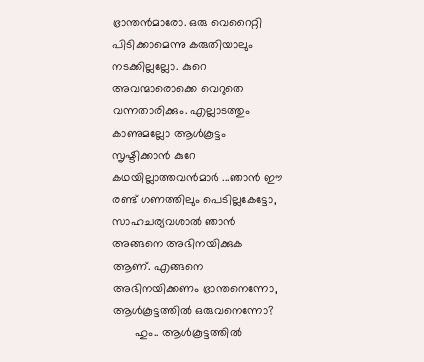ഭ്രാന്തൻമാരോ. ഒരു വെറൈറ്റി പിടിക്കാമെന്നു കരുതിയാലും നടക്കില്ലല്ലോ. കുറെ അവന്മാരൊക്കെ വെറുതെ വന്നതാരിക്കും. എല്ലാടത്തും കാണുമല്ലോ ആൾകൂട്ടം സൃഷ്ടിക്കാൻ കുറേ കഥയില്ലാത്തവൻമാർ ...ഞാൻ ഈ രണ്ട് ഗണത്തിലും പെടില്ലകേട്ടോ, സാഹചര്യവശാൽ ഞാൻ അങ്ങനെ അഭിനയിക്കുക ആണ്. എങ്ങനെ അഭിനയിക്കണം ഭ്രാന്തനെന്നോ, ആൾകൂട്ടത്തിൽ ഒരുവനെന്നോ?
       ഹും.. ആൾകൂട്ടത്തിൽ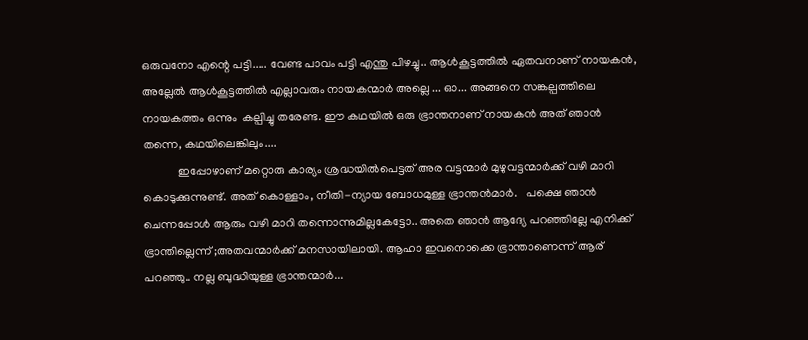ഒരുവനോ എന്റെ പട്ടി..... വേണ്ട പാവം പട്ടി എന്തു പിഴച്ചു.. ആൾകൂട്ടത്തിൽ ഏതവനാണ്‌ നായകൻ, അല്ലേൽ ആൾകൂട്ടത്തിൽ എല്ലാവരും നായകന്മാർ അല്ലെ ... ഓ... അങ്ങനെ സങ്കല്പത്തിലെ നായകത്തം ഒന്നും  കല്പിച്ചു തരേണ്ട. ഈ കഥയിൽ ഒരു ഭ്രാന്തനാണ് നായകൻ അത് ഞാൻ തന്നെ, കഥയിലെങ്കിലും....
            ഇപ്പോഴാണ് മറ്റൊരു കാര്യം ശ്രദ്ധയിൽപെട്ടത് അര വട്ടന്മാർ മുഴുവട്ടന്മാർക്ക് വഴി മാറി കൊടുക്കുന്നുണ്ട്. അത് കൊള്ളാം, നീതി-ന്യായ ബോധമുള്ള ഭ്രാന്തൻമാർ.   പക്ഷെ ഞാൻ ചെന്നപ്പോൾ ആരും വഴി മാറി തന്നൊന്നുമില്ലകേട്ടോ.. അതെ ഞാൻ ആദ്യേ പറഞ്ഞില്ലേ എനിക്ക് ഭ്രാന്തില്ലെന്ന് ;അതവന്മാർക്ക് മനസായിലായി. ആഹാ ഇവനൊക്കെ ഭ്രാന്താണെന്ന് ആര് പറഞ്ഞു.. നല്ല ബുദ്ധിയുള്ള ഭ്രാന്തന്മാർ...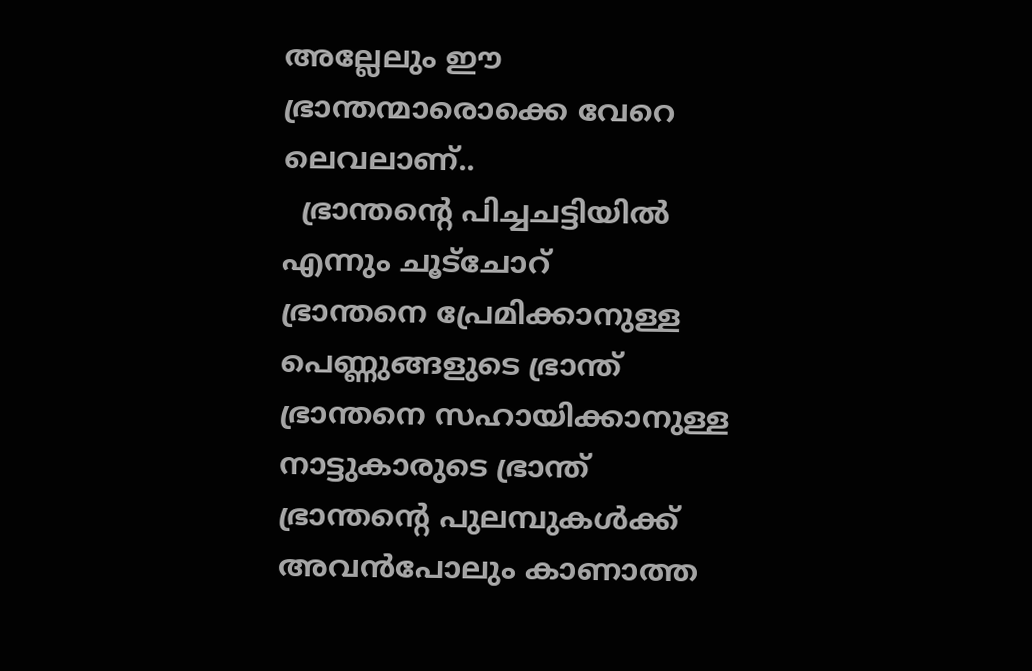അല്ലേലും ഈ ഭ്രാന്തന്മാരൊക്കെ വേറെ ലെവലാണ്..
  ഭ്രാന്തന്റെ പിച്ചചട്ടിയിൽ എന്നും ചൂട്ചോറ്
ഭ്രാന്തനെ പ്രേമിക്കാനുള്ള പെണ്ണുങ്ങളുടെ ഭ്രാന്ത്
ഭ്രാന്തനെ സഹായിക്കാനുള്ള നാട്ടുകാരുടെ ഭ്രാന്ത്
ഭ്രാന്തന്റെ പുലമ്പുകൾക്ക് അവൻപോലും കാണാത്ത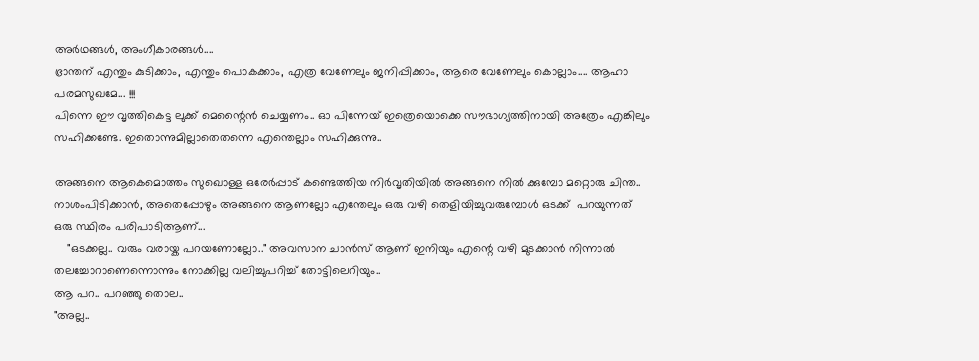അർഥങ്ങൾ, അംഗീകാരങ്ങൾ....
ഭ്രാന്തന് എന്തും കുടിക്കാം, എന്തും പൊകക്കാം, എത്ര വേണേലും ജനിപ്പിക്കാം, ആരെ വേണേലും കൊല്ലാം.... ആഹാ പരമസുഖമേ... !!!
പിന്നെ ഈ വൃത്തികെട്ട ലുക്ക്‌ മെന്റൈൻ ചെയ്യണം.. ഓ പിന്നേയ് ഇത്രെയൊക്കെ സൗഭാഗ്യത്തിനായി അത്രേം എങ്കിലും സഹിക്കണ്ടേ. ഇതൊന്നുമില്ലാതെതന്നെ എന്തെല്ലാം സഹിക്കുന്നു..

അങ്ങനെ ആകെമൊത്തം സുഖൊള്ള ഒരേർപ്പാട് കണ്ടെത്തിയ നിർവൃതിയിൽ അങ്ങനെ നിൽ ക്കുമ്പോ മറ്റൊരു ചിന്ത.. നാശംപിടിക്കാൻ, അതെപ്പോഴും അങ്ങനെ ആണല്ലോ എന്തേലും ഒരു വഴി തെളിയിച്ചുവരുമ്പോൾ ഒടക്ക്  പറയുന്നത് ഒരു സ്ഥിരം പരിപാടിആണ്...
    "ഒടക്കല്ല.. വരും വരായ്ക പറയണോല്ലോ.." അവസാന ചാൻസ് ആണ് ഇനിയും എന്റെ വഴി മുടക്കാൻ നിന്നാൽ തലച്ചോറാണെന്നൊന്നും നോക്കില്ല വലിച്ചുപറിച്ച് തോട്ടിലെറിയും..
ആ പറ.. പറഞ്ഞു തൊല..
"അല്ല..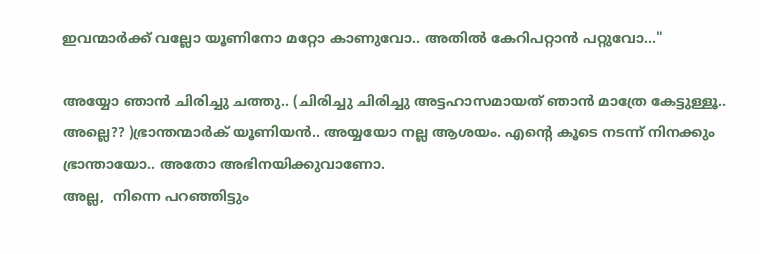ഇവന്മാർക്ക് വല്ലോ യൂണിനോ മറ്റോ കാണുവോ.. അതിൽ കേറിപറ്റാൻ പറ്റുവോ..."

അയ്യോ ഞാൻ ചിരിച്ചു ചത്തു.. (ചിരിച്ചു ചിരിച്ചു അട്ടഹാസമായത് ഞാൻ മാത്രേ കേട്ടുള്ളൂ.. അല്ലെ?? )ഭ്രാന്തന്മാർക് യൂണിയൻ.. അയ്യയോ നല്ല ആശയം. എന്റെ കൂടെ നടന്ന് നിനക്കും ഭ്രാന്തായോ.. അതോ അഭിനയിക്കുവാണോ.
അല്ല,  നിന്നെ പറഞ്ഞിട്ടും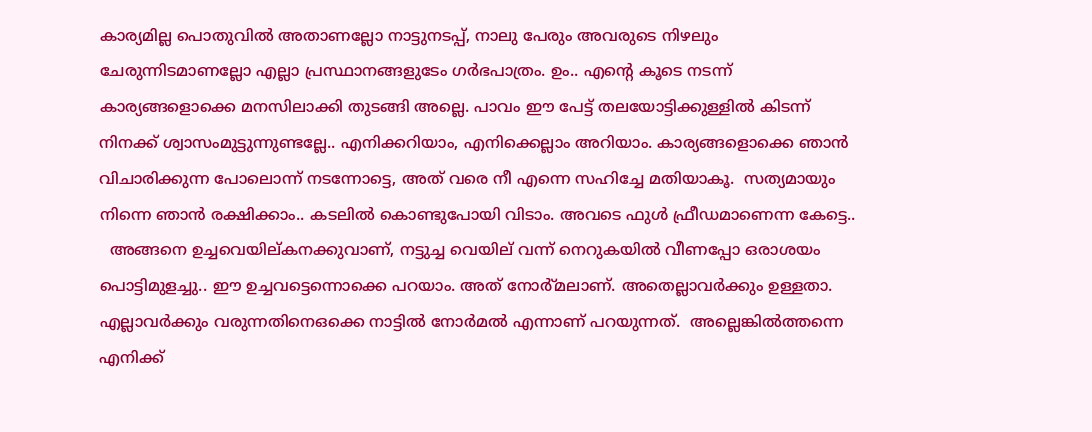കാര്യമില്ല പൊതുവിൽ അതാണല്ലോ നാട്ടുനടപ്പ്, നാലു പേരും അവരുടെ നിഴലും ചേരുന്നിടമാണല്ലോ എല്ലാ പ്രസ്ഥാനങ്ങളുടേം ഗർഭപാത്രം. ഉം.. എന്റെ കൂടെ നടന്ന് കാര്യങ്ങളൊക്കെ മനസിലാക്കി തുടങ്ങി അല്ലെ. പാവം ഈ പേട്ട് തലയോട്ടിക്കുള്ളിൽ കിടന്ന് നിനക്ക് ശ്വാസംമുട്ടുന്നുണ്ടല്ലേ.. എനിക്കറിയാം, എനിക്കെല്ലാം അറിയാം. കാര്യങ്ങളൊക്കെ ഞാൻ വിചാരിക്കുന്ന പോലൊന്ന് നടന്നോട്ടെ, അത് വരെ നീ എന്നെ സഹിച്ചേ മതിയാകൂ.  സത്യമായും നിന്നെ ഞാൻ രക്ഷിക്കാം.. കടലിൽ കൊണ്ടുപോയി വിടാം. അവടെ ഫുൾ ഫ്രീഡമാണെന്ന കേട്ടെ..
  അങ്ങനെ ഉച്ചവെയില്കനക്കുവാണ്, നട്ടുച്ച വെയില് വന്ന് നെറുകയിൽ വീണപ്പോ ഒരാശയം പൊട്ടിമുളച്ചു.. ഈ ഉച്ചവട്ടെന്നൊക്കെ പറയാം. അത് നോർ്മലാണ്‌. അതെല്ലാവർക്കും ഉള്ളതാ. എല്ലാവർക്കും വരുന്നതിനെഒക്കെ നാട്ടിൽ നോർമൽ എന്നാണ് പറയുന്നത്.  അല്ലെങ്കിൽത്തന്നെ  എനിക്ക്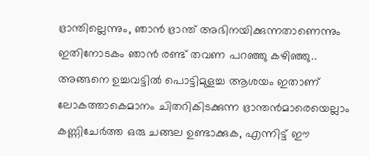ഭ്രാന്തില്ലെന്നും, ഞാൻ ഭ്രാന്ത് അഭിനയിക്കുന്നതാണെന്നും ഇതിനോടകം ഞാൻ രണ്ട് തവണ പറഞ്ഞു കഴിഞ്ഞു..
അങ്ങനെ ഉച്ചവട്ടിൽ പൊട്ടിമുളച്ച ആശയം ഇതാണ് ലോകത്താകെമാനം ചിതറികിടക്കുന്ന ഭ്രാന്തൻമാരെയെല്ലാം കണ്ണിചേർത്ത ഒരു ചങ്ങല ഉണ്ടാക്കുക, എന്നിട്ട് ഈ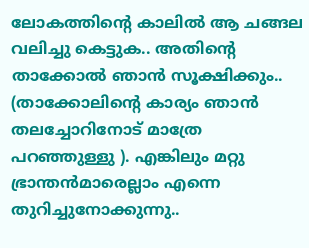ലോകത്തിന്റെ കാലിൽ ആ ചങ്ങല വലിച്ചു കെട്ടുക.. അതിന്റെ താക്കോൽ ഞാൻ സൂക്ഷിക്കും.. (താക്കോലിന്റെ കാര്യം ഞാൻ തലച്ചോറിനോട് മാത്രേ പറഞ്ഞുള്ളു ). എങ്കിലും മറ്റു ഭ്രാന്തൻമാരെല്ലാം എന്നെ തുറിച്ചുനോക്കുന്നു..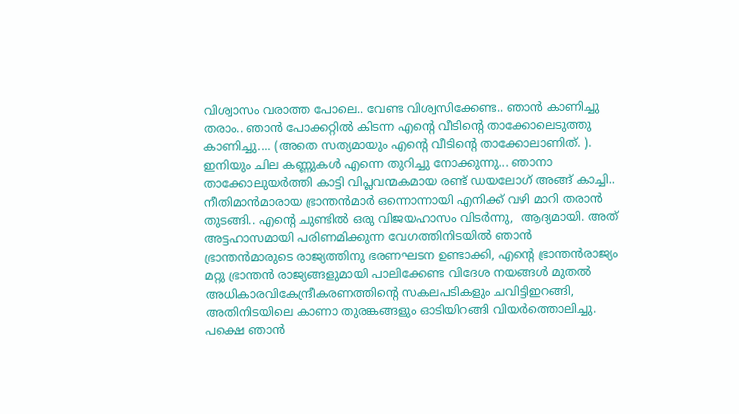വിശ്വാസം വരാത്ത പോലെ.. വേണ്ട വിശ്വസിക്കേണ്ട.. ഞാൻ കാണിച്ചു തരാം.. ഞാൻ പോക്കറ്റിൽ കിടന്ന എന്റെ വീടിന്റെ താക്കോലെടുത്തു കാണിച്ചു.... (അതെ സത്യമായും എന്റെ വീടിന്റെ താക്കോലാണിത്. ). ഇനിയും ചില കണ്ണുകൾ എന്നെ തുറിച്ചു നോക്കുന്നു... ഞാനാ താക്കോലുയർത്തി കാട്ടി വിപ്ലവന്മകമായ രണ്ട് ഡയലോഗ് അങ്ങ് കാച്ചി.. നീതിമാൻമാരായ ഭ്രാന്തൻമാർ ഒന്നൊന്നായി എനിക്ക് വഴി മാറി തരാൻ തുടങ്ങി.. എന്റെ ചുണ്ടിൽ ഒരു വിജയഹാസം വിടർന്നു,  ആദ്യമായി. അത് അട്ടഹാസമായി പരിണമിക്കുന്ന വേഗത്തിനിടയിൽ ഞാൻ ഭ്രാന്തൻമാരുടെ രാജ്യത്തിനു ഭരണഘടന ഉണ്ടാക്കി, എന്റെ ഭ്രാന്തൻരാജ്യം മറ്റു ഭ്രാന്തൻ രാജ്യങ്ങളുമായി പാലിക്കേണ്ട വിദേശ നയങ്ങൾ മുതൽ അധികാരവികേന്ദ്രീകരണത്തിന്റെ സകലപടികളും ചവിട്ടിഇറങ്ങി, അതിനിടയിലെ കാണാ തുരങ്കങ്ങളും ഓടിയിറങ്ങി വിയർത്തൊലിച്ചു. പക്ഷെ ഞാൻ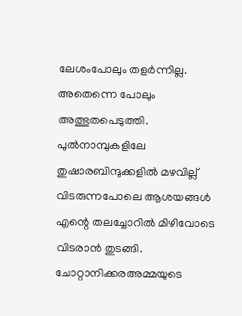ലേശംപോലും തളർന്നില്ല. അതെന്നെ പോലും അത്ഭുതപെടുത്തി. പുൽനാമ്പുകളിലേ തുഷാരബിന്ദുക്കളിൽ മഴവില്ല് വിടരുന്നപോലെ ആശയങ്ങൾ എന്റെ തലച്ചോറിൽ മിഴിവോടെ വിടരാൻ തുടങ്ങി. ചോറ്റാനിക്കരഅമ്മയുടെ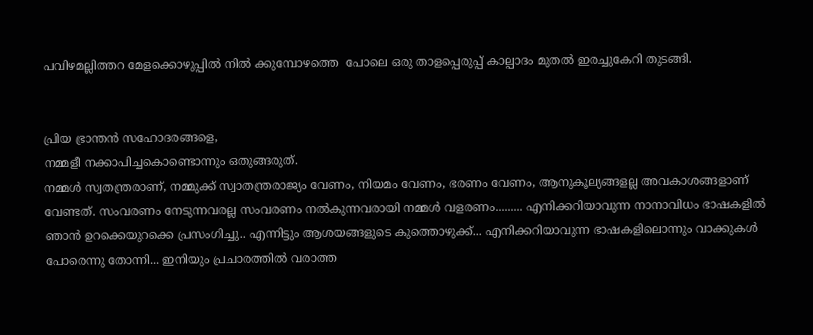പവിഴമല്ലിത്തറ മേളക്കൊഴുപ്പിൽ നിൽ ക്കുമ്പോഴത്തെ  പോലെ ഒരു താളപ്പെരുപ്പ് കാല്പാദം മുതൽ ഇരച്ചുകേറി തുടങ്ങി.


പ്രിയ ഭ്രാന്തൻ സഹോദരങ്ങളെ,
നമ്മളീ നക്കാപിച്ചകൊണ്ടൊന്നും ഒതുങ്ങരുത്.
നമ്മൾ സ്വതന്ത്രരാണ്, നമ്മുക്ക് സ്വാതന്ത്രരാജ്യം വേണം, നിയമം വേണം, ഭരണം വേണം, ആനുകൂല്യങ്ങളല്ല അവകാശങ്ങളാണ് വേണ്ടത്. സംവരണം നേടുന്നവരല്ല സംവരണം നൽകുന്നവരായി നമ്മൾ വളരണം......... എനിക്കറിയാവുന്ന നാനാവിധം ഭാഷകളിൽ ഞാൻ ഉറക്കെയുറക്കെ പ്രസംഗിച്ചു.. എന്നിട്ടും ആശയങ്ങളുടെ കുത്തൊഴുക്ക്... എനിക്കറിയാവുന്ന ഭാഷകളിലൊന്നും വാക്കുകൾ പോരെന്നു തോന്നി... ഇനിയും പ്രചാരത്തിൽ വരാത്ത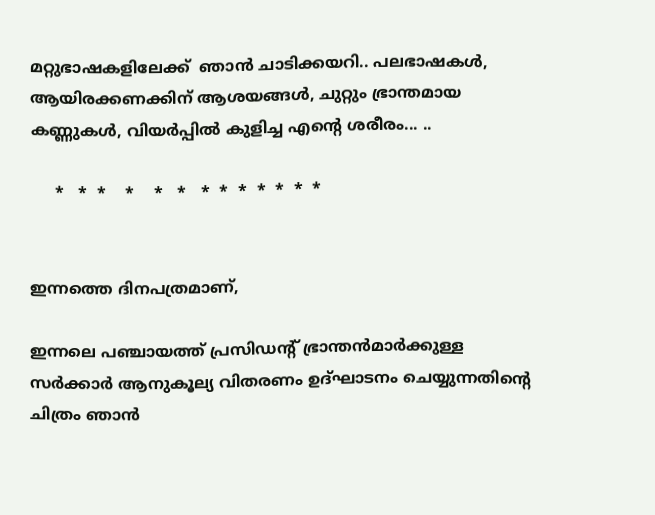മറ്റുഭാഷകളിലേക്ക്  ഞാൻ ചാടിക്കയറി.. പലഭാഷകൾ, ആയിരക്കണക്കിന് ആശയങ്ങൾ, ചുറ്റും ഭ്രാന്തമായ കണ്ണുകൾ, വിയർപ്പിൽ കുളിച്ച എന്റെ ശരീരം... ..

     *   *  *    *    *   *   *  *  *  *  *  *  *


ഇന്നത്തെ ദിനപത്രമാണ്,

ഇന്നലെ പഞ്ചായത്ത്‌ പ്രസിഡന്റ്‌ ഭ്രാന്തൻമാർക്കുള്ള സർക്കാർ ആനുകൂല്യ വിതരണം ഉദ്ഘാടനം ചെയ്യുന്നതിന്റെ ചിത്രം ഞാൻ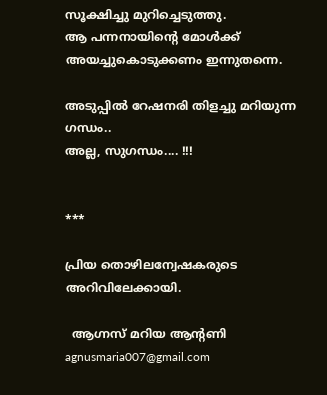സൂക്ഷിച്ചു മുറിച്ചെടുത്തു.
ആ പന്നനായിന്റെ മോൾക്ക്‌ അയച്ചുകൊടുക്കണം ഇന്നുതന്നെ.

അടുപ്പിൽ റേഷനരി തിളച്ചു മറിയുന്ന ഗന്ധം..
അല്ല, സുഗന്ധം.... !!!


***

പ്രിയ തൊഴിലന്വേഷകരുടെ അറിവിലേക്കായി.

  ആഗ്നസ് മറിയ ആന്റണി  agnusmaria007@gmail.com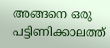അങ്ങനെ ഒരു പട്ടിണിക്കാലത്ത്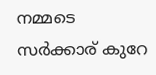നമ്മടെ സർക്കാര് കുറേ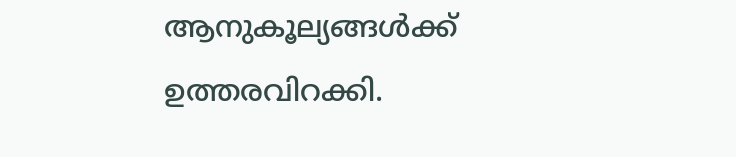ആനുകൂല്യങ്ങൾക്ക് ഉത്തരവിറക്കി.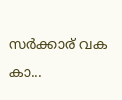സർക്കാര് വക കാ...